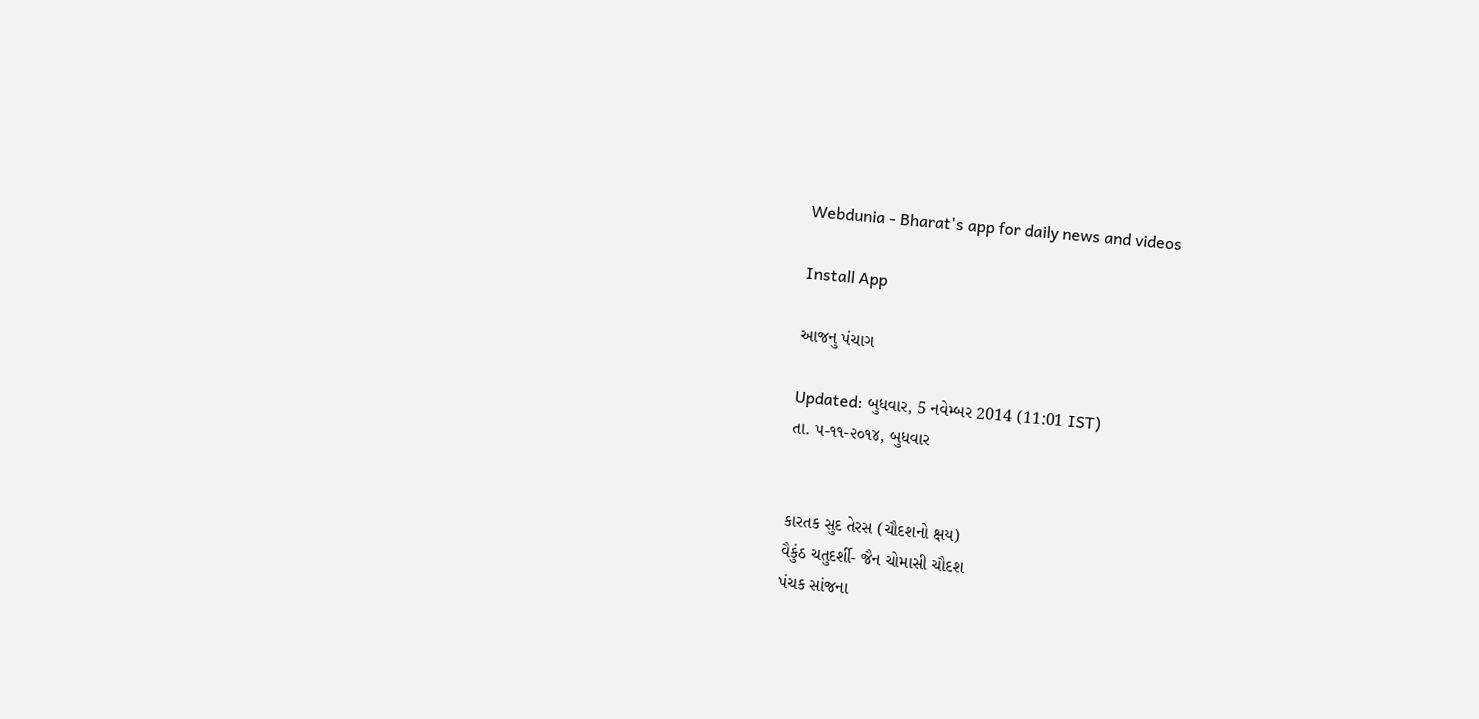Webdunia - Bharat's app for daily news and videos

Install App

આજનુ પંચાગ

Updated: બુધવાર, 5 નવેમ્બર 2014 (11:01 IST)
તા. ૫-૧૧-૨૦૧૪, બુધવાર


કારતક સુદ તેરસ (ચૌદશનો ક્ષય)
વૈકુંઠ ચતુદર્શી- જૈન ચોમાસી ચૌદશ
પંચક સાંજના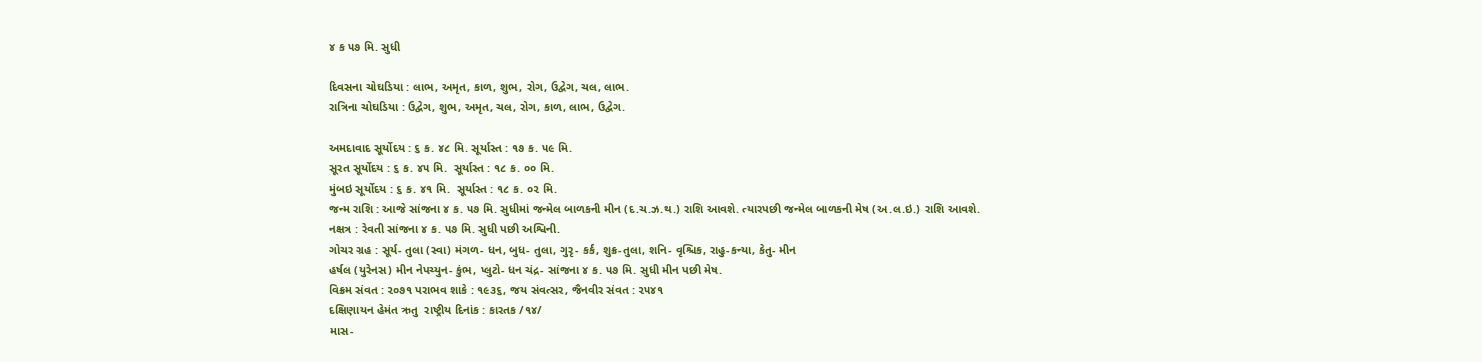૪ ક ૫૭ મિ. સુધી

દિવસના ચોઘડિયા : લાભ, અમૃત, કાળ, શુભ, રોગ, ઉદ્વેગ, ચલ, લાભ.
રાત્રિના ચોઘડિયા : ઉદ્વેગ, શુભ, અમૃત, ચલ, રોગ, કાળ, લાભ, ઉદ્વેગ.

અમદાવાદ સૂર્યોદય : ૬ ક. ૪૮ મિ. સૂર્યાસ્ત : ૧૭ ક. ૫૯ મિ.
સૂરત સૂર્યોદય : ૬ ક. ૪૫ મિ.  સૂર્યાસ્ત : ૧૮ ક. ૦૦ મિ.
મુંબઇ સૂર્યોદય : ૬ ક. ૪૧ મિ.  સૂર્યાસ્ત : ૧૮ ક. ૦૨ મિ.
જન્મ રાશિ : આજે સાંજના ૪ ક. ૫૭ મિ. સુધીમાં જન્મેલ બાળકની મીન (દ.ચ.ઝ.થ.) રાશિ આવશે. ત્યારપછી જન્મેલ બાળકની મેષ (અ.લ.ઇ.) રાશિ આવશે.
નક્ષત્ર : રેવતી સાંજના ૪ ક. ૫૭ મિ. સુધી પછી અશ્વિની.
ગોચર ગ્રહ : સૂર્ય- તુલા (સ્વા) મંગળ- ધન, બુધ- તુલા, ગુરૃ- કર્ક, શુક્ર-તુલા, શનિ- વૃશ્ચિક, રાહુ-કન્યા, કેતુ- મીન
હર્ષલ (યુરેનસ) મીન નેપચ્યુન- કુંભ, પ્લુટો- ધન ચંદ્ર- સાંજના ૪ ક. ૫૭ મિ. સુધી મીન પછી મેષ.
વિક્રમ સંવત : ૨૦૭૧ પરાભવ શાકે : ૧૯૩૬, જય સંવત્સર, જૈનવીર સંવત : ૨૫૪૧
દક્ષિણાયન હેમંત ઋતુ  રાષ્ટ્રીય દિનાંક : કારતક /૧૪/
માસ-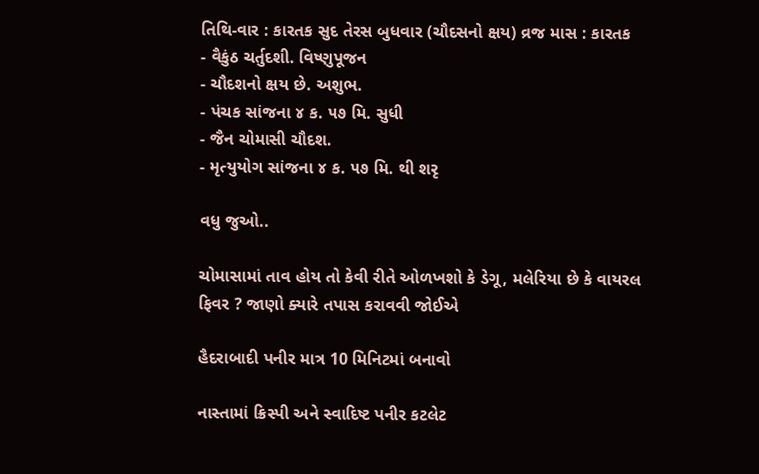તિથિ-વાર : કારતક સુદ તેરસ બુધવાર (ચૌદસનો ક્ષય) વ્રજ માસ : કારતક
- વૈકુંઠ ચર્તુદશી. વિષ્ણુપૂજન
- ચૌદશનો ક્ષય છે. અશુભ.
- પંચક સાંજના ૪ ક. ૫૭ મિ. સુધી
- જૈન ચોમાસી ચૌદશ.
- મૃત્યુયોગ સાંજના ૪ ક. ૫૭ મિ. થી શરૃ

વધુ જુઓ..

ચોમાસામાં તાવ હોય તો કેવી રીતે ઓળખશો કે ડેગૂ, મલેરિયા છે કે વાયરલ ફિવર ? જાણો ક્યારે તપાસ કરાવવી જોઈએ

હૈદરાબાદી પનીર માત્ર 10 મિનિટમાં બનાવો

નાસ્તામાં ક્રિસ્પી અને સ્વાદિષ્ટ પનીર કટલેટ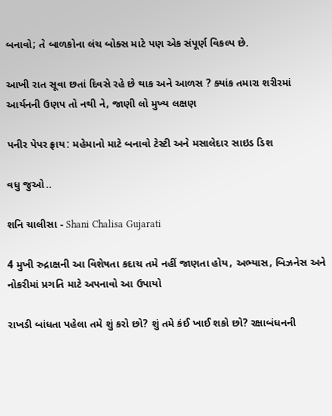બનાવો; તે બાળકોના લંચ બોક્સ માટે પણ એક સંપૂર્ણ વિકલ્પ છે.

આખી રાત સૂવા છતાં દિવસે રહે છે થાક અને આળસ ? ક્યાંક તમારા શરીરમાં આર્યનની ઉણપ તો નથી ને, જાણી લો મુખ્ય લક્ષણ

પનીર પેપર ફ્રાય: મહેમાનો માટે બનાવો ટેસ્ટી અને મસાલેદાર સાઇડ ડિશ

વધુ જુઓ..

શનિ ચાલીસા - Shani Chalisa Gujarati

4 મુખી રુદ્રાક્ષની આ વિશેષતા કદાચ તમે નહીં જાણતા હોય, અભ્યાસ, બિઝનેસ અને નોકરીમાં પ્રગતિ માટે અપનાવો આ ઉપાયો

રાખડી બાંધતા પહેલા તમે શું કરો છો? શું તમે કંઈ ખાઈ શકો છો? રક્ષાબંધનની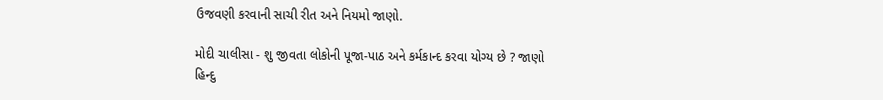ઉજવણી કરવાની સાચી રીત અને નિયમો જાણો.

મોદી ચાલીસા - શુ જીવતા લોકોની પૂજા-પાઠ અને કર્મકાન્દ કરવા યોગ્ય છે ? જાણો હિન્દુ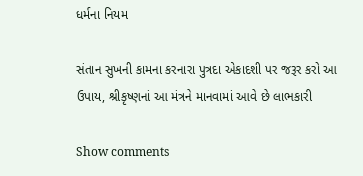ધર્મના નિયમ

સંતાન સુખની કામના કરનારા પુત્રદા એકાદશી પર જરૂર કરો આ ઉપાય, શ્રીકૃષ્ણનાં આ મંત્રને માનવામાં આવે છે લાભકારી

Show comments